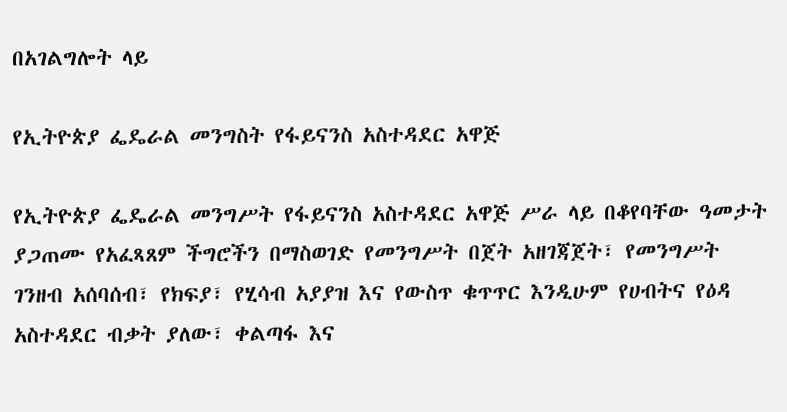በአገልግሎት ላይ

የኢትዮጵያ ፌዴራል መንግስት የፋይናንስ አስተዳደር አዋጅ

የኢትዮጵያ ፌዴራል መንግሥት የፋይናንስ አስተዳደር አዋጅ ሥራ ላይ በቆየባቸው ዓመታት ያጋጠሙ የአፈጻጸም ችግሮችን በማስወገድ የመንግሥት በጀት አዘገጃጀት፣ የመንግሥት ገንዘብ አሰባሰብ፣ የክፍያ፣ የሂሳብ አያያዝ እና የውስጥ ቁጥጥር እንዲሁም የሀብትና የዕዳ አስተዳደር ብቃት ያለው፣ ቀልጣፋ እና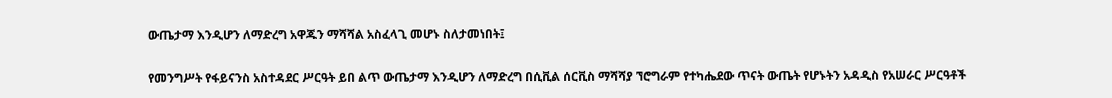ውጤታማ እንዲሆን ለማድረግ አዋጁን ማሻሻል አስፈላጊ መሆኑ ስለታመነበት፤

የመንግሥት የፋይናንስ አስተዳደር ሥርዓት ይበ ልጥ ውጤታማ እንዲሆን ለማድረግ በሲቪል ሰርቪስ ማሻሻያ ኘሮግራም የተካሔደው ጥናት ውጤት የሆኑትን አዳዲስ የአሠራር ሥርዓቶች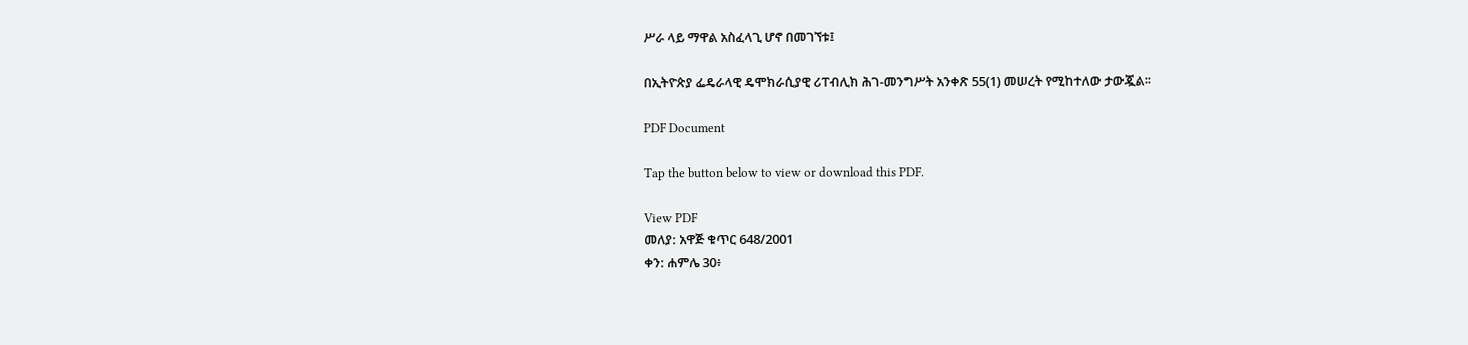ሥራ ላይ ማዋል አስፈላጊ ሆኖ በመገኘቱ፤

በኢትዮጵያ ፌዴራላዊ ዴሞክራሲያዊ ሪፐብሊክ ሕገ-መንግሥት አንቀጽ 55(1) መሠረት የሚከተለው ታውጇል፡፡

PDF Document

Tap the button below to view or download this PDF.

View PDF
መለያ: አዋጅ ቁጥር 648/2001
ቀን: ሐምሌ 30፥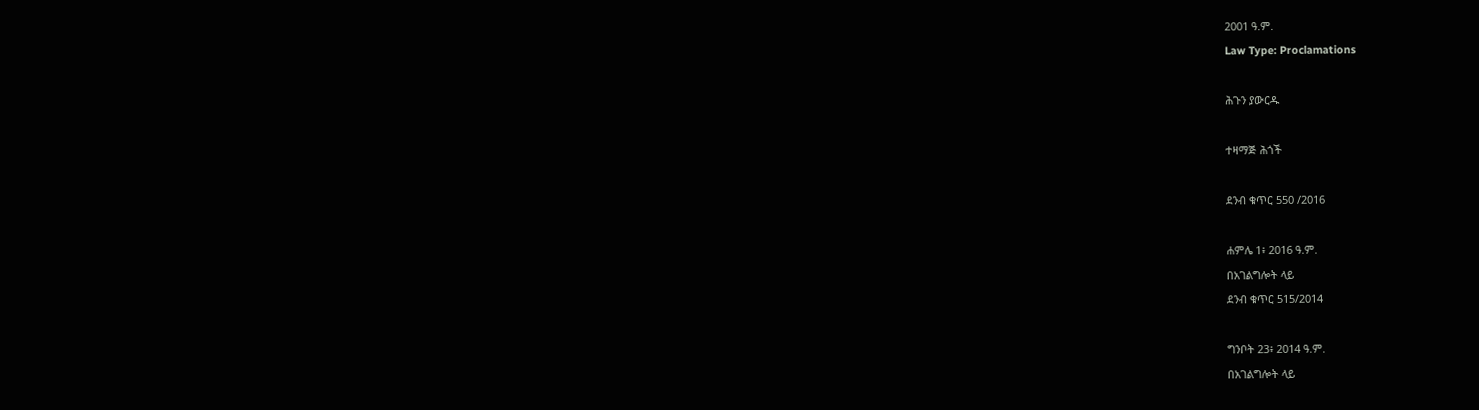2001 ዓ.ም.
Law Type: Proclamations

ሕጉን ያውርዱ

ተዛማጅ ሕጎች

ደንብ ቁጥር 550 /2016

ሐምሌ 1፥ 2016 ዓ.ም.
በአገልግሎት ላይ
ደንብ ቁጥር 515/2014

ግንቦት 23፥ 2014 ዓ.ም.
በአገልግሎት ላይ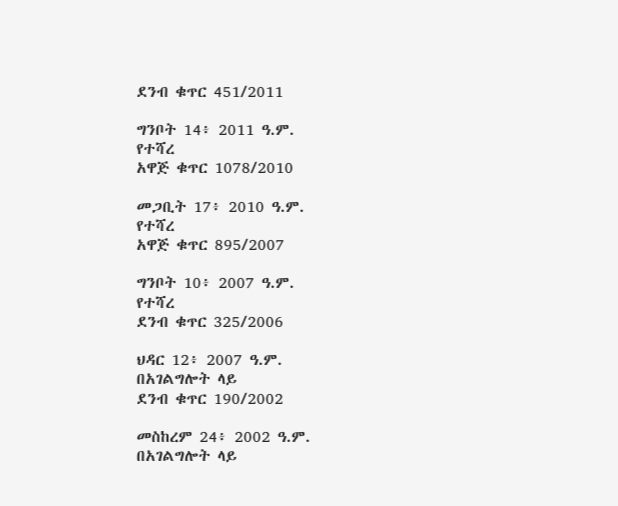ደንብ ቁጥር 451/2011

ግንቦት 14፥ 2011 ዓ.ም.
የተሻረ
አዋጅ ቁጥር 1078/2010

መጋቢት 17፥ 2010 ዓ.ም.
የተሻረ
አዋጅ ቁጥር 895/2007

ግንቦት 10፥ 2007 ዓ.ም.
የተሻረ
ደንብ ቁጥር 325/2006

ህዳር 12፥ 2007 ዓ.ም.
በአገልግሎት ላይ
ደንብ ቁጥር 190/2002

መስከረም 24፥ 2002 ዓ.ም.
በአገልግሎት ላይ